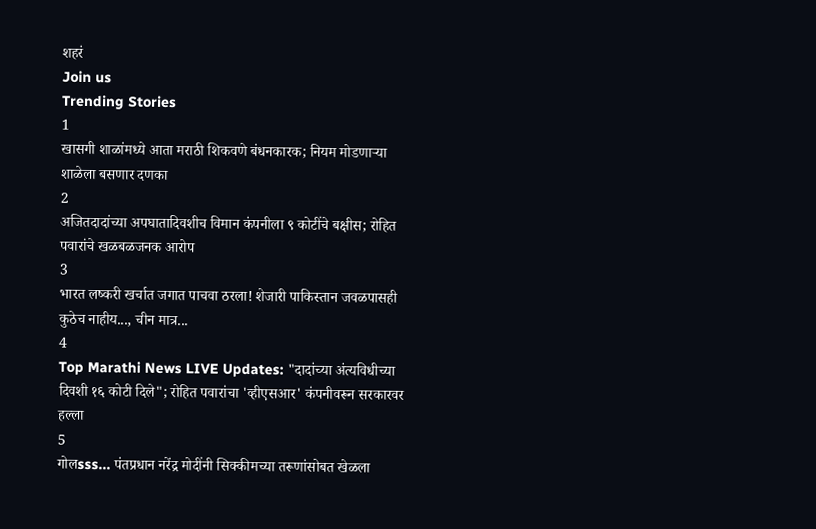शहरं
Join us
Trending Stories
1
खासगी शाळांमध्ये आता मराठी शिकवणे बंधनकारक; नियम मोडणाऱ्या शाळेला बसणार दणका
2
अजितदादांच्या अपघातादिवशीच विमान कंपनीला ९ कोटींचे बक्षीस; रोहित पवारांचे खळबळजनक आरोप
3
भारत लष्करी खर्चात जगात पाचवा ठरला! शेजारी पाकिस्तान जवळपासही कुठेच नाहीय..., चीन मात्र...
4
Top Marathi News LIVE Updates: "दादांच्या अंत्यविधीच्या दिवशी १६ कोटी दिले"; रोहित पवारांचा 'व्हीएसआर' कंपनीवरून सरकारवर हल्ला
5
गोलsss... पंतप्रधान नरेंद्र मोदींनी सिक्कीमच्या तरूणांसोबत खेळला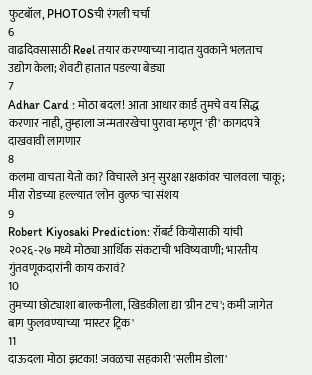फुटबॉल, PHOTOSची रंगली चर्चा
6
वाढदिवसासाठी Reel तयार करण्याच्या नादात युवकाने भलताच उद्योग केला; शेवटी हातात पडल्या बेड्या
7
Adhar Card : मोठा बदल! आता आधार कार्ड तुमचे वय सिद्ध करणार नाही, तुम्हाला जन्मतारखेचा पुरावा म्हणून 'ही' कागदपत्रे दाखवावी लागणार
8
कलमा वाचता येतो का? विचारले अन् सुरक्षा रक्षकांवर चालवला चाकू; मीरा रोडच्या हल्ल्यात 'लोन वुल्फ'चा संशय
9
Robert Kiyosaki Prediction: रॉबर्ट कियोसाकी यांची २०२६-२७ मध्ये मोठ्या आर्थिक संकटाची भविष्यवाणी; भारतीय गुंतवणूकदारांनी काय करावं?
10
तुमच्या छोट्याशा बाल्कनीला, खिडकीला द्या 'ग्रीन टच'; कमी जागेत बाग फुलवण्याच्या 'मास्टर ट्रिक'
11
दाऊदला मोठा झटका! जवळचा सहकारी 'सलीम डोला'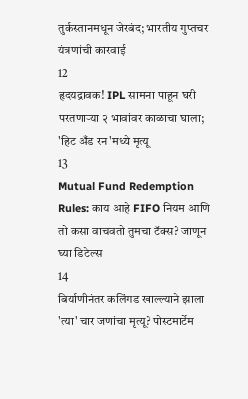तुर्कस्तानमधून जेरबंद; भारतीय गुप्तचर यंत्रणांची कारवाई
12
हृदयद्रावक! IPL सामना पाहून घरी परतणाऱ्या २ भावांवर काळाचा घाला; 'हिट अँड रन'मध्ये मृत्यू
13
Mutual Fund Redemption Rules: काय आहे FIFO नियम आणि तो कसा वाचवतो तुमचा टॅक्स? जाणून घ्या डिटेल्स
14
बिर्याणीनंतर कलिंगड खाल्ल्याने झाला 'त्या' चार जणांचा मृत्यू? पोस्टमार्टेम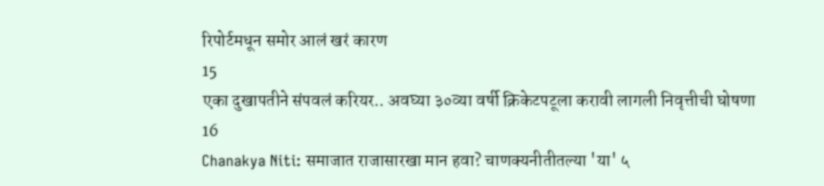रिपोर्टमधून समोर आलं खरं कारण
15
एका दुखापतीने संपवलं करियर.. अवघ्या ३०व्या वर्षी क्रिकेटपटूला करावी लागली निवृत्तीची घोषणा
16
Chanakya Niti: समाजात राजासारखा मान हवा? चाणक्यनीतीतल्या 'या' ५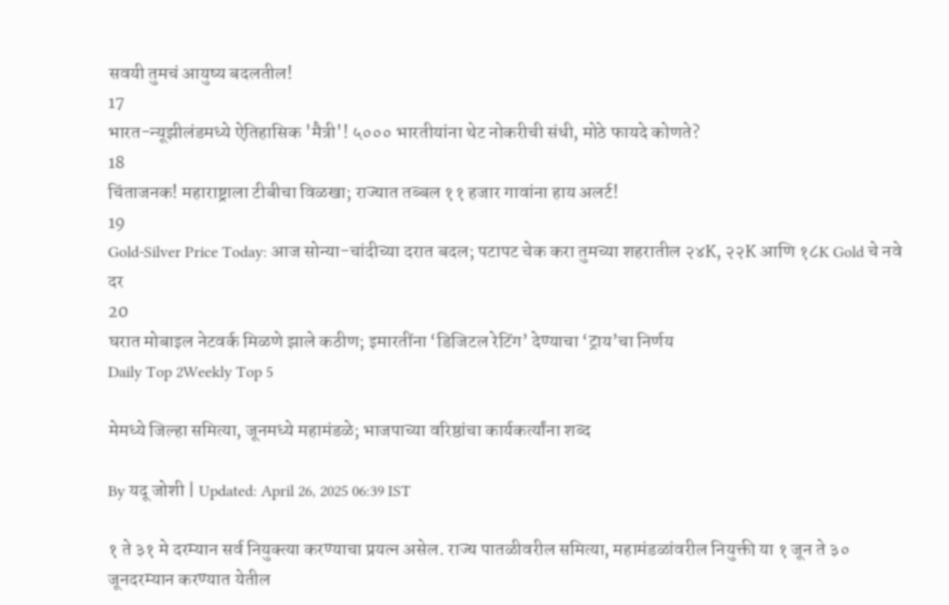सवयी तुमचं आयुष्य बदलतील!
17
भारत-न्यूझीलंडमध्ये ऐतिहासिक 'मैत्री'! ५००० भारतीयांना थेट नोकरीची संधी, मोठे फायदे कोणते?
18
चिंताजनक! महाराष्ट्राला टीबीचा विळखा; राज्यात तब्बल ११ हजार गावांना हाय अलर्ट!
19
Gold-Silver Price Today: आज सोन्या-चांदीच्या दरात बदल; पटापट चेक करा तुमच्या शहरातील २४K, २२K आणि १८K Gold चे नवे दर
20
घरात मोबाइल नेटवर्क मिळणे झाले कठीण; इमारतींना ‘डिजिटल रेटिंग’ देण्याचा ‘ट्राय’चा निर्णय
Daily Top 2Weekly Top 5

मेमध्ये जिल्हा समित्या, जूनमध्ये महामंडळे; भाजपाच्या वरिष्ठांचा कार्यकर्त्यांना शब्द

By यदू जोशी | Updated: April 26, 2025 06:39 IST

१ ते ३१ मे दरम्यान सर्व नियुक्त्या करण्याचा प्रयत्न असेल. राज्य पातळीवरील समित्या, महामंडळांवरील नियुक्ती या १ जून ते ३० जूनदरम्यान करण्यात येतील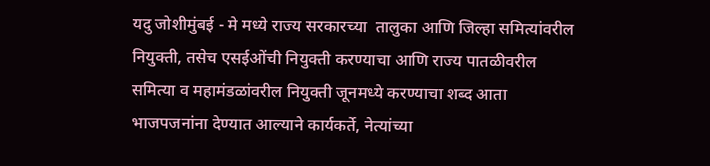यदु जोशीमुंबई - मे मध्ये राज्य सरकारच्या  तालुका आणि जिल्हा समित्यांवरील नियुक्ती, तसेच एसईओंची नियुक्ती करण्याचा आणि राज्य पातळीवरील समित्या व महामंडळांवरील नियुक्ती जूनमध्ये करण्याचा शब्द आता भाजपजनांना देण्यात आल्याने कार्यकर्ते, नेत्यांच्या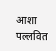आशा पल्लवित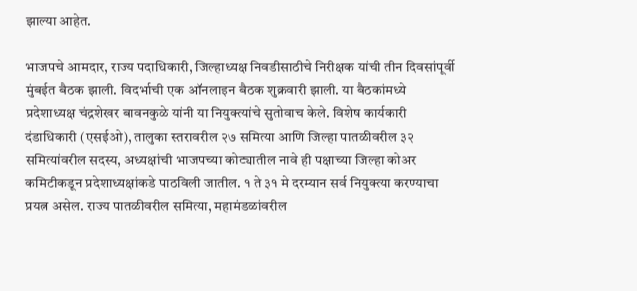झाल्या आहेत.

भाजपचे आमदार, राज्य पदाधिकारी, जिल्हाध्यक्ष निवडीसाठीचे निरीक्षक यांची तीन दिवसांपूर्वी मुंबईत बैठक झाली. विदर्भाची एक ऑनलाइन बैठक शुक्रवारी झाली. या बैठकांमध्ये प्रदेशाध्यक्ष चंद्रशेखर बावनकुळे यांनी या नियुक्त्यांचे सुतोवाच केले. विशेष कार्यकारी दंडाधिकारी (एसईओ), तालुका स्तरावरील २७ समित्या आणि जिल्हा पातळीवरील ३२ समित्यांवरील सदस्य, अध्यक्षांची भाजपच्या कोट्यातील नावे ही पक्षाच्या जिल्हा कोअर कमिटीकडून प्रदेशाध्यक्षांकडे पाठविली जातील. १ ते ३१ मे दरम्यान सर्व नियुक्त्या करण्याचा प्रयत्न असेल. राज्य पातळीवरील समित्या, महामंडळांवरील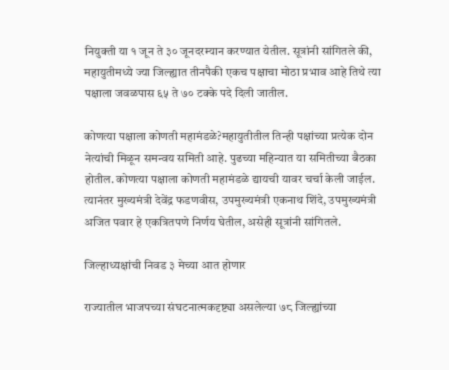नियुक्ती या १ जून ते ३० जूनदरम्यान करण्यात येतील. सूत्रांनी सांगितले की, महायुतीमध्ये ज्या जिल्ह्यात तीनपैकी एकच पक्षाचा मोठा प्रभाव आहे तिथे त्या पक्षाला जवळपास ६५ ते ७० टक्के पदे दिली जातील.

कोणत्या पक्षाला कोणती महामंडळे?महायुतीतील तिन्ही पक्षांच्या प्रत्येक दोन नेत्यांची मिळून समन्वय समिती आहे. पुढच्या महिन्यात या समितीच्या बैठका होतील. कोणत्या पक्षाला कोणती महामंडळे द्यायची यावर चर्चा केली जाईल. त्यानंतर मुख्यमंत्री देवेंद्र फडणवीस, उपमुख्यमंत्री एकनाथ शिंदे, उपमुख्यमंत्री अजित पवार हे एकत्रितपणे निर्णय घेतील, असेही सूत्रांनी सांगितले.

जिल्हाध्यक्षांची निवड ३ मेच्या आत होणार

राज्यातील भाजपच्या संघटनात्मकदृष्ट्या असलेल्या ७८ जिल्ह्यांच्या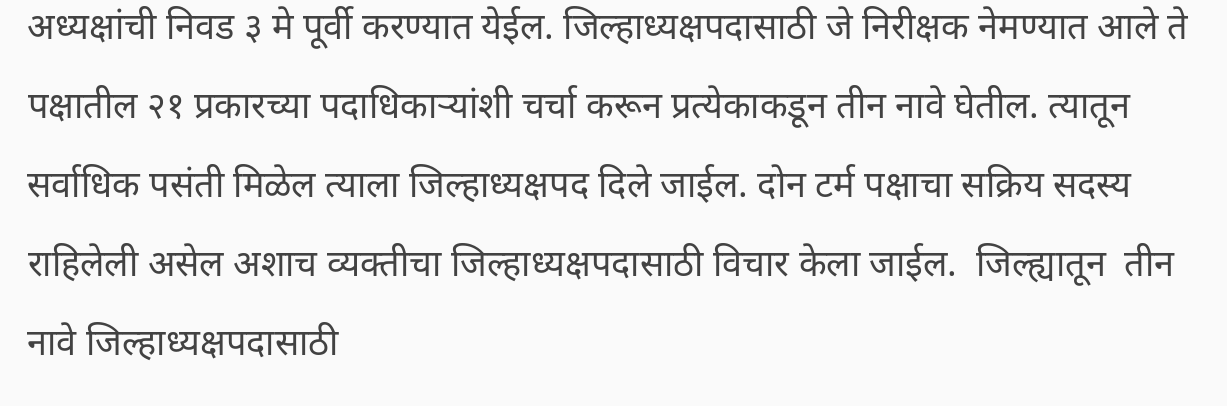अध्यक्षांची निवड ३ मे पूर्वी करण्यात येईल. जिल्हाध्यक्षपदासाठी जे निरीक्षक नेमण्यात आले ते पक्षातील २१ प्रकारच्या पदाधिकाऱ्यांशी चर्चा करून प्रत्येकाकडून तीन नावे घेतील. त्यातून सर्वाधिक पसंती मिळेल त्याला जिल्हाध्यक्षपद दिले जाईल. दोन टर्म पक्षाचा सक्रिय सदस्य राहिलेली असेल अशाच व्यक्तीचा जिल्हाध्यक्षपदासाठी विचार केला जाईल.  जिल्ह्यातून  तीन नावे जिल्हाध्यक्षपदासाठी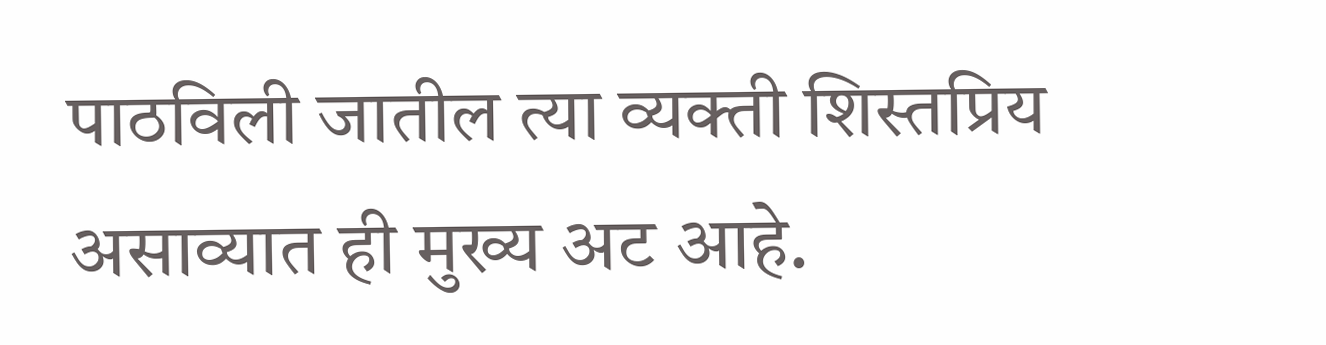पाठविली जातील त्या व्यक्ती शिस्तप्रिय असाव्यात ही मुख्य अट आहे.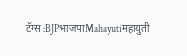टॅग्स :BJPभाजपाMahayutiमहायुती